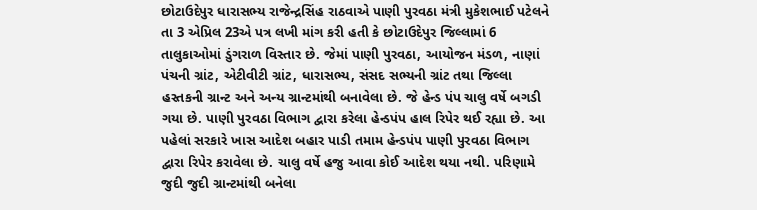છોટાઉદેપુર ધારાસભ્ય રાજેન્દ્રસિંહ રાઠવાએ પાણી પુરવઠા મંત્રી મુકેશભાઈ પટેલને તા 3 એપ્રિલ 23એ પત્ર લખી માંગ કરી હતી કે છોટાઉદેપુર જિલ્લામાં 6 તાલુકાઓમાં ડુંગરાળ વિસ્તાર છે. જેમાં પાણી પુરવઠા, આયોજન મંડળ, નાણાં પંચની ગ્રાંટ, એટીવીટી ગ્રાંટ, ધારાસભ્ય, સંસદ સભ્યની ગ્રાંટ તથા જિલ્લા હસ્તકની ગ્રાન્ટ અને અન્ય ગ્રાન્ટમાંથી બનાવેલા છે. જે હેન્ડ પંપ ચાલુ વર્ષે બગડી ગયા છે. પાણી પુરવઠા વિભાગ દ્વારા કરેલા હેન્ડપંપ હાલ રિપેર થઈ રહ્યા છે. આ પહેલાં સરકારે ખાસ આદેશ બહાર પાડી તમામ હેન્ડપંપ પાણી પુરવઠા વિભાગ દ્વારા રિપેર કરાવેલા છે. ચાલુ વર્ષે હજુ આવા કોઈ આદેશ થયા નથી. પરિણામે જુદી જુદી ગ્રાન્ટમાંથી બનેલા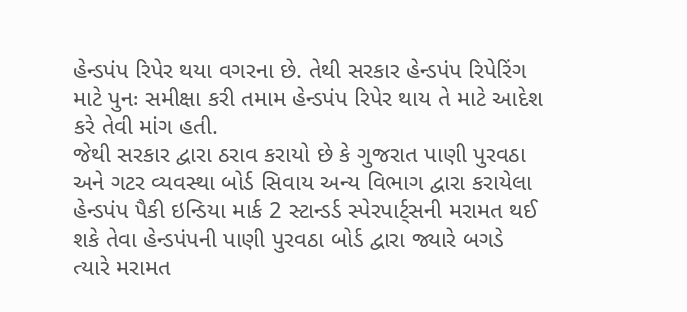હેન્ડપંપ રિપેર થયા વગરના છે. તેથી સરકાર હેન્ડપંપ રિપેરિંગ માટે પુનઃ સમીક્ષા કરી તમામ હેન્ડપંપ રિપેર થાય તે માટે આદેશ કરે તેવી માંગ હતી.
જેથી સરકાર દ્વારા ઠરાવ કરાયો છે કે ગુજરાત પાણી પુરવઠા અને ગટર વ્યવસ્થા બોર્ડ સિવાય અન્ય વિભાગ દ્વારા કરાયેલા હેન્ડપંપ પૈકી ઇન્ડિયા માર્ક 2 સ્ટાન્ડર્ડ સ્પેરપાર્ટ્સની મરામત થઈ શકે તેવા હેન્ડપંપની પાણી પુરવઠા બોર્ડ દ્વારા જ્યારે બગડે ત્યારે મરામત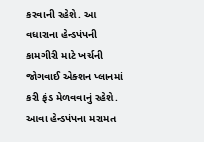કરવાની રહેશે. આ વધારાના હેન્ડપંપની કામગીરી માટે ખર્ચની જોગવાઈ એક્શન પ્લાનમાં કરી ફંડ મેળવવાનું રહેશે. આવા હેન્ડપંપના મરામત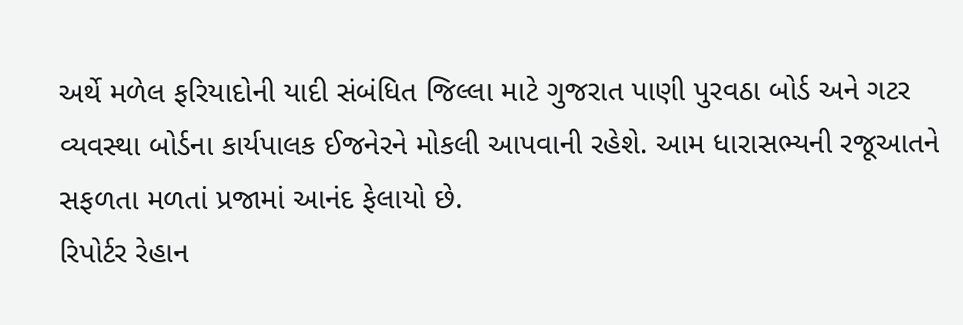અર્થે મળેલ ફરિયાદોની યાદી સંબંધિત જિલ્લા માટે ગુજરાત પાણી પુરવઠા બોર્ડ અને ગટર વ્યવસ્થા બોર્ડના કાર્યપાલક ઈજનેરને મોકલી આપવાની રહેશે. આમ ધારાસભ્યની રજૂઆતને સફળતા મળતાં પ્રજામાં આનંદ ફેલાયો છે.
રિપોર્ટર રેહાન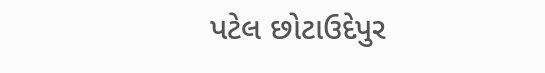પટેલ છોટાઉદેપુર